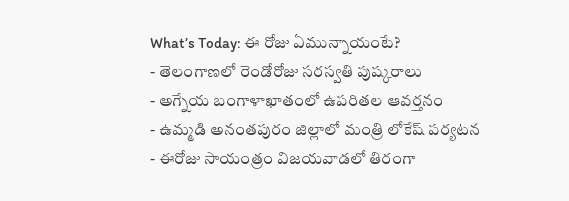What’s Today: ఈ రోజు ఏమున్నాయంటే?
- తెలంగాణలో రెండోరోజు సరస్వతి పుష్కరాలు
- అగ్నేయ బంగాళాఖాతంలో ఉపరితల ఆవర్తనం
- ఉమ్మడి అనంతపురం జిల్లాలో మంత్రి లోకేష్ పర్యటన
- ఈరోజు సాయంత్రం విజయవాడలో తిరంగా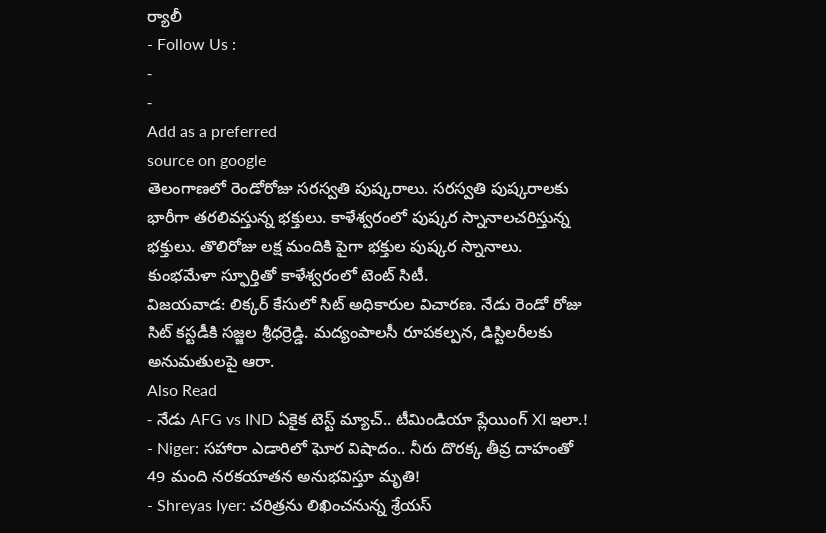ర్యాలీ
- Follow Us :
-
-
Add as a preferred
source on google
తెలంగాణలో రెండోరోజు సరస్వతి పుష్కరాలు. సరస్వతి పుష్కరాలకు భారీగా తరలివస్తున్న భక్తులు. కాళేశ్వరంలో పుష్కర స్నానాలచరిస్తున్న భక్తులు. తొలిరోజు లక్ష మందికి పైగా భక్తుల పుష్కర స్నానాలు. కుంభమేళా స్ఫూర్తితో కాళేశ్వరంలో టెంట్ సిటీ.
విజయవాడ: లిక్కర్ కేసులో సిట్ అధికారుల విచారణ. నేడు రెండో రోజు సిట్ కస్టడీకి సజ్జల శ్రీధర్రెడ్డి. మద్యంపాలసీ రూపకల్పన, డిస్టిలరీలకు అనుమతులపై ఆరా.
Also Read
- నేడు AFG vs IND ఏకైక టెస్ట్ మ్యాచ్.. టీమిండియా ప్లేయింగ్ XI ఇలా.!
- Niger: సహారా ఎడారిలో ఘోర విషాదం.. నీరు దొరక్క తీవ్ర దాహంతో 49 మంది నరకయాతన అనుభవిస్తూ మృతి!
- Shreyas Iyer: చరిత్రను లిఖించనున్న శ్రేయస్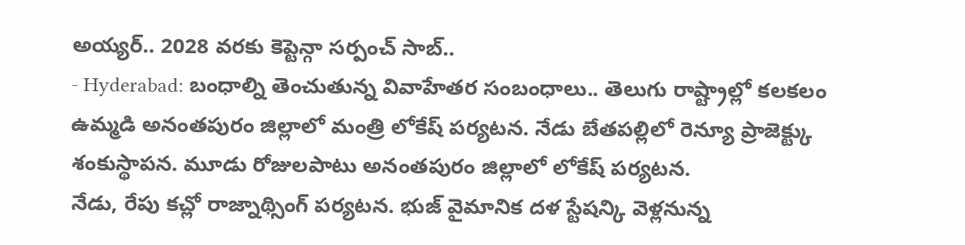అయ్యర్.. 2028 వరకు కెప్టెన్గా సర్పంచ్ సాబ్..
- Hyderabad: బంధాల్ని తెంచుతున్న వివాహేతర సంబంధాలు.. తెలుగు రాష్ట్రాల్లో కలకలం
ఉమ్మడి అనంతపురం జిల్లాలో మంత్రి లోకేష్ పర్యటన. నేడు బేతపల్లిలో రెన్యూ ప్రాజెక్ట్కు శంకుస్థాపన. మూడు రోజులపాటు అనంతపురం జిల్లాలో లోకేష్ పర్యటన.
నేడు, రేపు కచ్లో రాజ్నాథ్సింగ్ పర్యటన. భుజ్ వైమానిక దళ స్టేషన్కి వెళ్లనున్న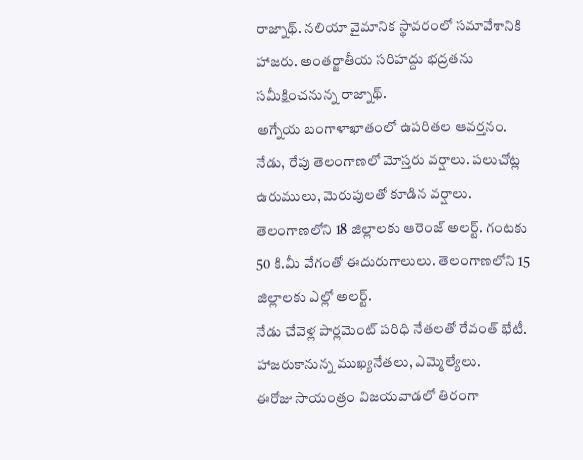రాజ్నాథ్. నలియా వైమానిక స్థావరంలో సమావేశానికి హాజరు. అంతర్జాతీయ సరిహద్దు భద్రతను సమీక్షించనున్న రాజ్నాథ్.
అగ్నేయ బంగాళాఖాతంలో ఉపరితల ఆవర్తనం. నేడు, రేపు తెలంగాణలో మోస్తరు వర్షాలు. పలుచోట్ల ఉరుములు, మెరుపులతో కూడిన వర్షాలు. తెలంగాణలోని 18 జిల్లాలకు ఆరెంజ్ అలర్ట్. గంటకు 50 కి.మీ వేగంతో ఈదురుగాలులు. తెలంగాణలోని 15 జిల్లాలకు ఎల్లో అలర్ట్.
నేడు చేవెళ్ల పార్లమెంట్ పరిధి నేతలతో రేవంత్ భేటీ. హాజరుకానున్న ముఖ్యనేతలు, ఎమ్మెల్యేలు.
ఈరోజు సాయంత్రం విజయవాడలో తిరంగా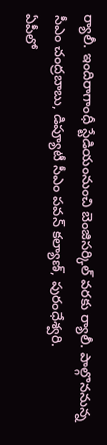ర్యాలీ. ఇందిరాగాంధీ స్టేడియంనుంచి బెంజిసర్కిల్ వరకు ర్యాలీ. పాల్గొననున్న సీఎం చంద్రబాబు, డిప్యూటీ సీఎం పవన్ కల్యాణ్, పురంధేశ్వరి.
ఏపీలో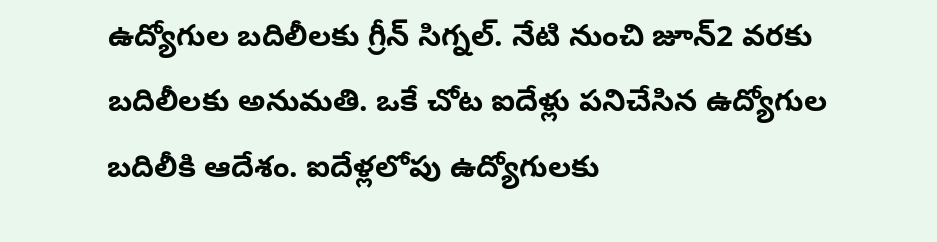ఉద్యోగుల బదిలీలకు గ్రీన్ సిగ్నల్. నేటి నుంచి జూన్2 వరకు బదిలీలకు అనుమతి. ఒకే చోట ఐదేళ్లు పనిచేసిన ఉద్యోగుల బదిలీకి ఆదేశం. ఐదేళ్లలోపు ఉద్యోగులకు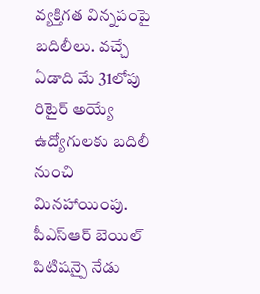వ్యక్తిగత విన్నపంపై బదిలీలు. వచ్చే ఏడాది మే 31లోపు రిటైర్ అయ్యే ఉద్యోగులకు బదిలీ నుంచి మినహాయింపు.
పీఎస్ఆర్ బెయిల్ పిటిషన్పై నేడు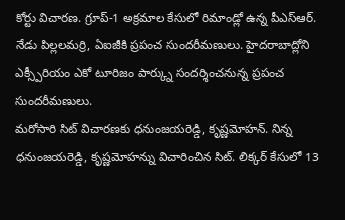కోర్టు విచారణ. గ్రూప్-1 అక్రమాల కేసులో రిమాండ్లో ఉన్న పీఎస్ఆర్.
నేడు పిల్లలమర్రి, ఏఐజీకి ప్రపంచ సుందరీమణులు. హైదరాబాద్లోని ఎక్స్పీరియం ఎకో టూరిజం పార్క్ను సందర్శించనున్న ప్రపంచ సుందరీమణులు.
మరోసారి సిట్ విచారణకు ధనుంజయరెడ్డి, కృష్ణమోహన్. నిన్న ధనుంజయరెడ్డి, కృష్ణమోహన్ను విచారించిన సిట్. లిక్కర్ కేసులో 13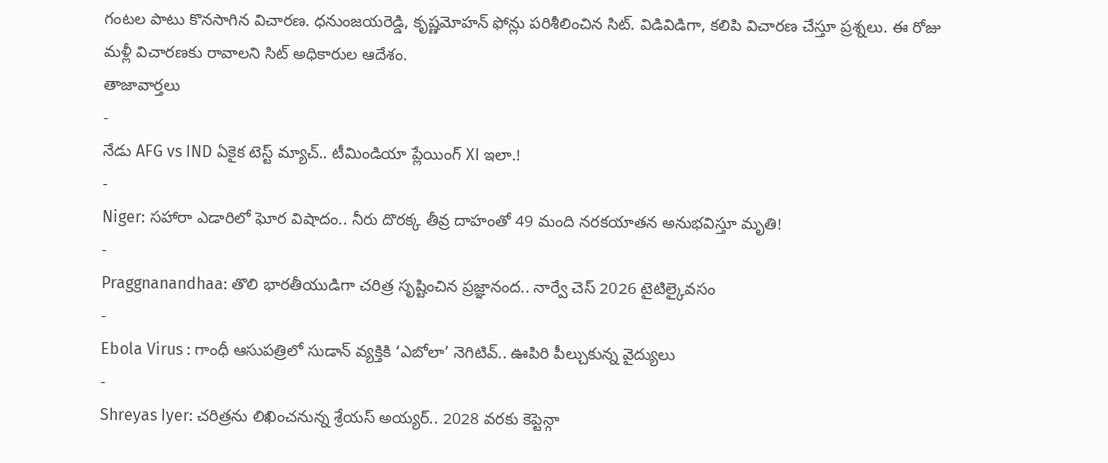గంటల పాటు కొనసాగిన విచారణ. ధనుంజయరెడ్డి, కృష్ణమోహన్ ఫోన్లు పరిశీలించిన సిట్. విడివిడిగా, కలిపి విచారణ చేస్తూ ప్రశ్నలు. ఈ రోజు మళ్లీ విచారణకు రావాలని సిట్ అధికారుల ఆదేశం.
తాజావార్తలు
-
నేడు AFG vs IND ఏకైక టెస్ట్ మ్యాచ్.. టీమిండియా ప్లేయింగ్ XI ఇలా.!
-
Niger: సహారా ఎడారిలో ఘోర విషాదం.. నీరు దొరక్క తీవ్ర దాహంతో 49 మంది నరకయాతన అనుభవిస్తూ మృతి!
-
Praggnanandhaa: తొలి భారతీయుడిగా చరిత్ర సృష్టించిన ప్రజ్ఞానంద.. నార్వే చెస్ 2026 టైటిల్కైవసం
-
Ebola Virus : గాంధీ ఆసుపత్రిలో సుడాన్ వ్యక్తికి ‘ఎబోలా’ నెగిటివ్.. ఊపిరి పీల్చుకున్న వైద్యులు
-
Shreyas Iyer: చరిత్రను లిఖించనున్న శ్రేయస్ అయ్యర్.. 2028 వరకు కెప్టెన్గా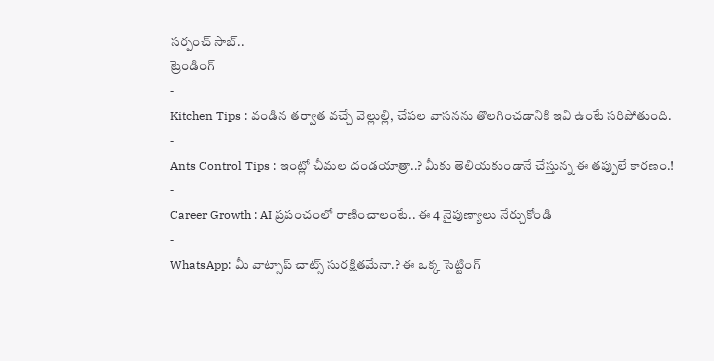సర్పంచ్ సాబ్..
ట్రెండింగ్
-
Kitchen Tips : వండిన తర్వాత వచ్చే వెల్లుల్లి, చేపల వాసనను తొలగించడానికి ఇవి ఉంటే సరిపోతుంది.
-
Ants Control Tips : ఇంట్లో చీమల దండయాత్రా..? మీకు తెలియకుండానే చేస్తున్న ఈ తప్పులే కారణం.!
-
Career Growth : AI ప్రపంచంలో రాణించాలంటే.. ఈ 4 నైపుణ్యాలు నేర్చుకోండి
-
WhatsApp: మీ వాట్సాప్ చాట్స్ సురక్షితమేనా.? ఈ ఒక్క సెట్టింగ్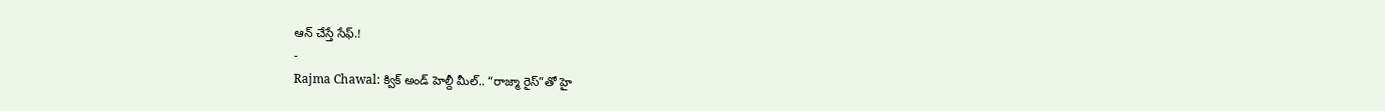ఆన్ చేస్తే సేఫ్.!
-
Rajma Chawal: క్విక్ అండ్ హెల్దీ మీల్.. “రాజ్మా రైస్”తో హై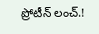ప్రోటీన్ లంచ్.!